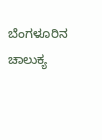ಬೆಂಗಳೂರಿನ ಚಾಲುಕ್ಯ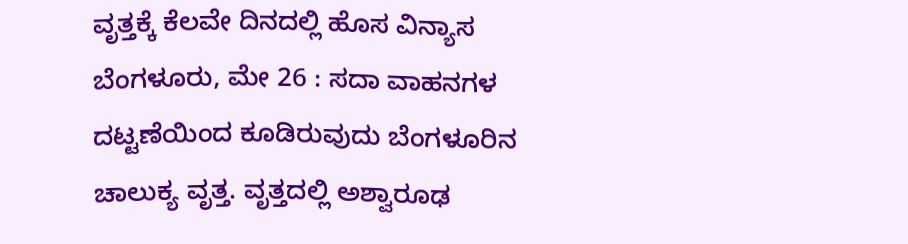ವೃತ್ತಕ್ಕೆ ಕೆಲವೇ ದಿನದಲ್ಲಿ ಹೊಸ ವಿನ್ಯಾಸ
ಬೆಂಗಳೂರು, ಮೇ 26 : ಸದಾ ವಾಹನಗಳ ದಟ್ಟಣೆಯಿಂದ ಕೂಡಿರುವುದು ಬೆಂಗಳೂರಿನ ಚಾಲುಕ್ಯ ವೃತ್ತ. ವೃತ್ತದಲ್ಲಿ ಅಶ್ವಾರೂಢ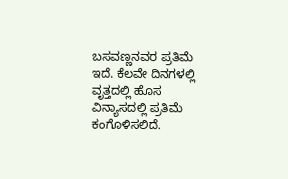ಬಸವಣ್ಣನವರ ಪ್ರತಿಮೆ ಇದೆ. ಕೆಲವೇ ದಿನಗಳಲ್ಲಿ ವೃತ್ತದಲ್ಲಿ ಹೊಸ ವಿನ್ಯಾಸದಲ್ಲಿ ಪ್ರತಿಮೆ ಕಂಗೊಳಿಸಲಿದೆ.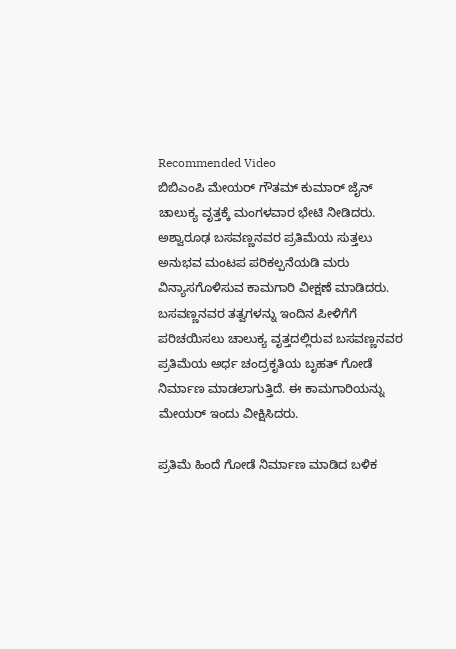Recommended Video
ಬಿಬಿಎಂಪಿ ಮೇಯರ್ ಗೌತಮ್ ಕುಮಾರ್ ಜೈನ್ ಚಾಲುಕ್ಯ ವೃತ್ತಕ್ಕೆ ಮಂಗಳವಾರ ಭೇಟಿ ನೀಡಿದರು. ಅಶ್ವಾರೂಢ ಬಸವಣ್ಣನವರ ಪ್ರತಿಮೆಯ ಸುತ್ತಲು ಅನುಭವ ಮಂಟಪ ಪರಿಕಲ್ಪನೆಯಡಿ ಮರು ವಿನ್ಯಾಸಗೊಳಿಸುವ ಕಾಮಗಾರಿ ವೀಕ್ಷಣೆ ಮಾಡಿದರು.
ಬಸವಣ್ಣನವರ ತತ್ವಗಳನ್ನು ಇಂದಿನ ಪೀಳಿಗೆಗೆ ಪರಿಚಯಿಸಲು ಚಾಲುಕ್ಯ ವೃತ್ತದಲ್ಲಿರುವ ಬಸವಣ್ಣನವರ ಪ್ರತಿಮೆಯ ಅರ್ಧ ಚಂದ್ರಕೃತಿಯ ಬೃಹತ್ ಗೋಡೆ ನಿರ್ಮಾಣ ಮಾಡಲಾಗುತ್ತಿದೆ. ಈ ಕಾಮಗಾರಿಯನ್ನು ಮೇಯರ್ ಇಂದು ವೀಕ್ಷಿಸಿದರು.

ಪ್ರತಿಮೆ ಹಿಂದೆ ಗೋಡೆ ನಿರ್ಮಾಣ ಮಾಡಿದ ಬಳಿಕ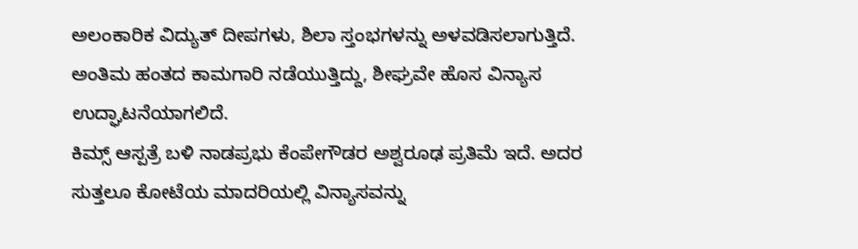ಅಲಂಕಾರಿಕ ವಿದ್ಯುತ್ ದೀಪಗಳು, ಶಿಲಾ ಸ್ತಂಭಗಳನ್ನು ಅಳವಡಿಸಲಾಗುತ್ತಿದೆ. ಅಂತಿಮ ಹಂತದ ಕಾಮಗಾರಿ ನಡೆಯುತ್ತಿದ್ದು, ಶೀಘ್ರವೇ ಹೊಸ ವಿನ್ಯಾಸ ಉದ್ಘಾಟನೆಯಾಗಲಿದೆ.
ಕಿಮ್ಸ್ ಆಸ್ಪತ್ರೆ ಬಳಿ ನಾಡಪ್ರಭು ಕೆಂಪೇಗೌಡರ ಅಶ್ವರೂಢ ಪ್ರತಿಮೆ ಇದೆ. ಅದರ ಸುತ್ತಲೂ ಕೋಟೆಯ ಮಾದರಿಯಲ್ಲಿ ವಿನ್ಯಾಸವನ್ನು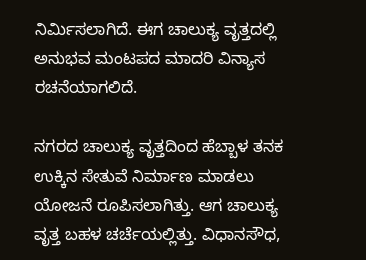ನಿರ್ಮಿಸಲಾಗಿದೆ. ಈಗ ಚಾಲುಕ್ಯ ವೃತ್ತದಲ್ಲಿ ಅನುಭವ ಮಂಟಪದ ಮಾದರಿ ವಿನ್ಯಾಸ ರಚನೆಯಾಗಲಿದೆ.

ನಗರದ ಚಾಲುಕ್ಯ ವೃತ್ತದಿಂದ ಹೆಬ್ಬಾಳ ತನಕ ಉಕ್ಕಿನ ಸೇತುವೆ ನಿರ್ಮಾಣ ಮಾಡಲು ಯೋಜನೆ ರೂಪಿಸಲಾಗಿತ್ತು. ಆಗ ಚಾಲುಕ್ಯ ವೃತ್ತ ಬಹಳ ಚರ್ಚೆಯಲ್ಲಿತ್ತು. ವಿಧಾನಸೌಧ,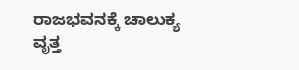ರಾಜಭವನಕ್ಕೆ ಚಾಲುಕ್ಯ ವೃತ್ತ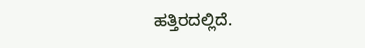ಹತ್ತಿರದಲ್ಲಿದೆ.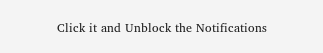Click it and Unblock the Notifications